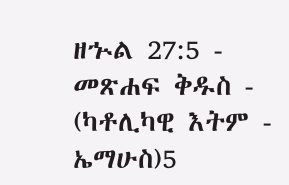ዘኍል 27:5 - መጽሐፍ ቅዱስ - (ካቶሊካዊ እትም - ኤማሁስ)5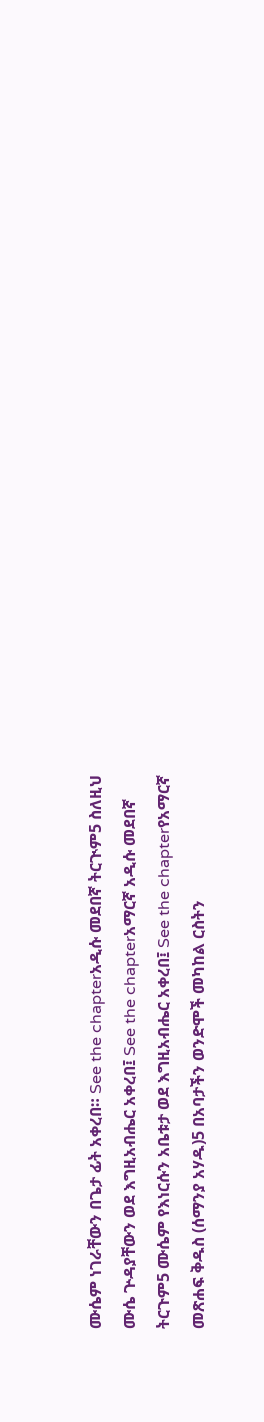ሙሴም ነገራቸውን በጌታ ፊት አቀረበ። See the chapterአዲሱ መደበኛ ትርጒም5 ስለዚህ ሙሴ ጕዳያቸውን ወደ እግዚአብሔር አቀረበ፤ See the chapterአማርኛ አዲሱ መደበኛ ትርጉም5 ሙሴም የእነርሱን አቤቱታ ወደ እግዚአብሔር አቀረበ፤ See the chapterየአማርኛ መጽሐፍ ቅዱስ (ሰማንያ አሃዱ)5 በአባታችን ወንድሞች መካከል ርስትን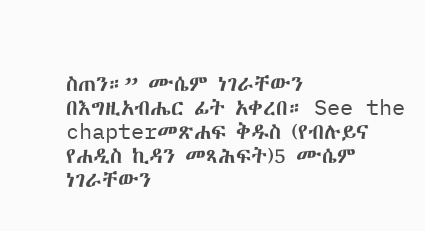ስጠን።” ሙሴም ነገራቸውን በእግዚአብሔር ፊት አቀረበ። See the chapterመጽሐፍ ቅዱስ (የብሉይና የሐዲስ ኪዳን መጻሕፍት)5 ሙሴም ነገራቸውን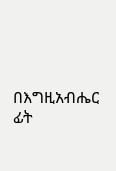በእግዚአብሔር ፊት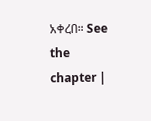አቀረበ። See the chapter |